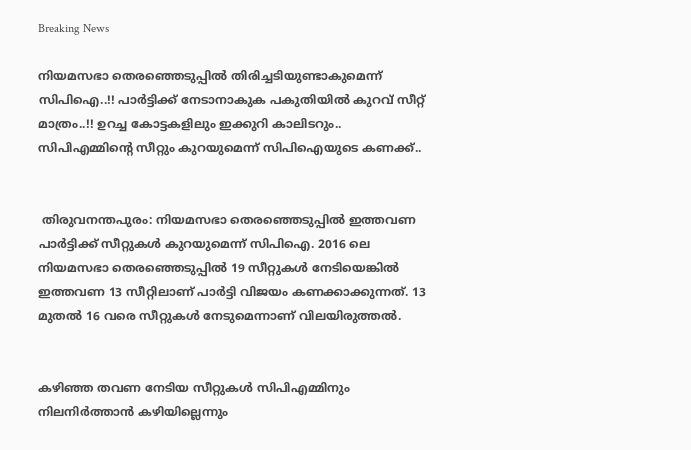Breaking News

നിയമസഭാ തെരഞ്ഞെടുപ്പില്‍ തിരിച്ചടിയുണ്ടാകുമെന്ന് സിപിഐ..!! പാര്‍ട്ടിക്ക് നേടാനാകുക പകുതിയിൽ കുറവ് സീറ്റ് മാത്രം..!! ഉറച്ച കോട്ടകളിലും ഇക്കുറി കാലിടറും.. സിപിഎമ്മിന്റെ സീറ്റും കുറയുമെന്ന് സിപിഐയുടെ കണക്ക്..


 തിരുവനന്തപുരം: നിയമസഭാ തെരഞ്ഞെടുപ്പില്‍ ഇത്തവണ പാര്‍ട്ടിക്ക് സീറ്റുകള്‍ കുറയുമെന്ന് സിപിഐ. 2016 ലെ നിയമസഭാ തെരഞ്ഞെടുപ്പില്‍ 19 സീറ്റുകള്‍ നേടിയെങ്കില്‍ ഇത്തവണ 13 സീറ്റിലാണ് പാര്‍ട്ടി വിജയം കണക്കാക്കുന്നത്. 13 മുതല്‍ 16 വരെ സീറ്റുകള്‍ നേടുമെന്നാണ് വിലയിരുത്തല്‍.


കഴിഞ്ഞ തവണ നേടിയ സീറ്റുകള്‍ സിപിഎമ്മിനും നിലനിര്‍ത്താന്‍ കഴിയില്ലെന്നും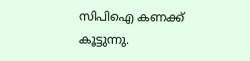സിപിഐ കണക്ക് കൂട്ടുന്നു.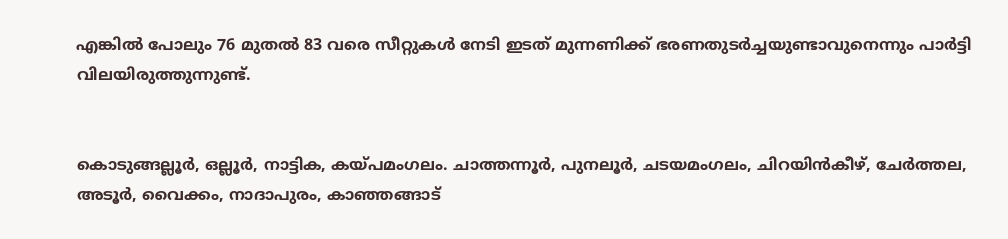എങ്കില്‍ പോലും 76 മുതല്‍ 83 വരെ സീറ്റുകള്‍ നേടി ഇടത് മുന്നണിക്ക് ഭരണതുടര്‍ച്ചയുണ്ടാവുനെന്നും പാര്‍ട്ടി വിലയിരുത്തുന്നുണ്ട്.


കൊടുങ്ങല്ലൂര്‍, ഒല്ലൂര്‍, നാട്ടിക, കയ്പമംഗലം. ചാത്തന്നൂര്‍, പുനലൂര്‍, ചടയമംഗലം, ചിറയിന്‍കീഴ്, ചേര്‍ത്തല, അടൂര്‍, വൈക്കം, നാദാപുരം, കാഞ്ഞങ്ങാട്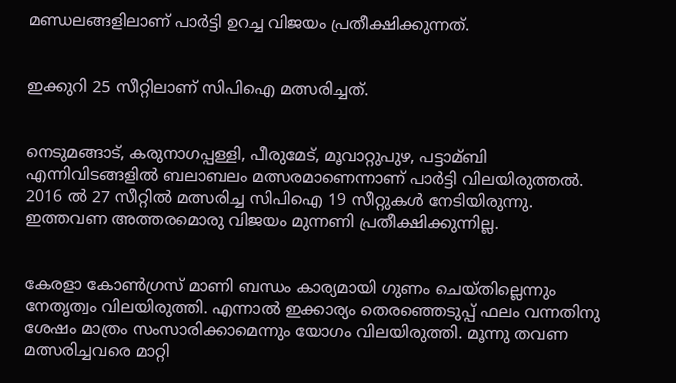മണ്ഡലങ്ങളിലാണ് പാര്‍ട്ടി ഉറച്ച വിജയം പ്രതീക്ഷിക്കുന്നത്.


ഇക്കുറി 25 സീറ്റിലാണ് സിപിഐ മത്സരിച്ചത്.


നെടുമങ്ങാട്, കരുനാഗപ്പള്ളി, പീരുമേട്, മൂവാറ്റുപുഴ, പട്ടാമ്ബി എന്നിവിടങ്ങളില്‍ ബലാബലം മത്സരമാണെന്നാണ് പാര്‍ട്ടി വിലയിരുത്തല്‍. 2016 ല്‍ 27 സീറ്റില്‍ മത്സരിച്ച സിപിഐ 19 സീറ്റുകള്‍ നേടിയിരുന്നു. ഇത്തവണ അത്തരമൊരു വിജയം മുന്നണി പ്രതീക്ഷിക്കുന്നില്ല.


കേരളാ കോണ്‍ഗ്രസ് മാണി ബന്ധം കാര്യമായി ഗുണം ചെയ്തില്ലെന്നും നേതൃത്വം വിലയിരുത്തി. എന്നാല്‍ ഇക്കാര്യം തെരഞ്ഞെടുപ്പ് ഫലം വന്നതിനു ശേഷം മാത്രം സംസാരിക്കാമെന്നും യോഗം വിലയിരുത്തി. മൂന്നു തവണ മത്സരിച്ചവരെ മാറ്റി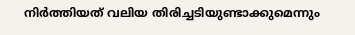നിര്‍ത്തിയത് വലിയ തിരിച്ചടിയുണ്ടാക്കുമെന്നും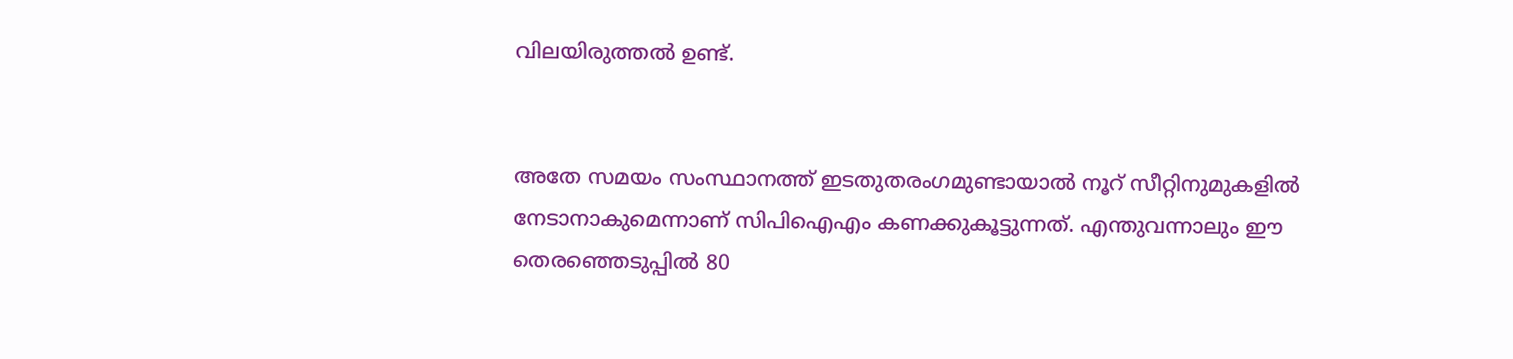വിലയിരുത്തല്‍ ഉണ്ട്.


അതേ സമയം സംസ്ഥാനത്ത് ഇടതുതരംഗമുണ്ടായാല്‍ നൂറ് സീറ്റിനുമുകളില്‍ നേടാനാകുമെന്നാണ് സിപിഐഎം കണക്കുകൂട്ടുന്നത്. എന്തുവന്നാലും ഈ തെരഞ്ഞെടുപ്പില്‍ 80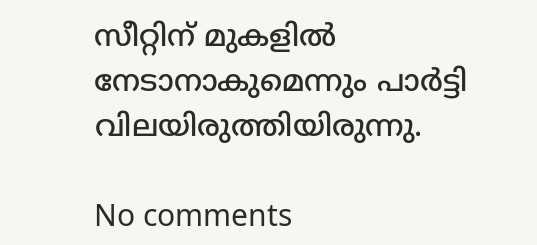സീറ്റിന് മുകളില്‍ നേടാനാകുമെന്നും പാര്‍ട്ടി വിലയിരുത്തിയിരുന്നു.

No comments